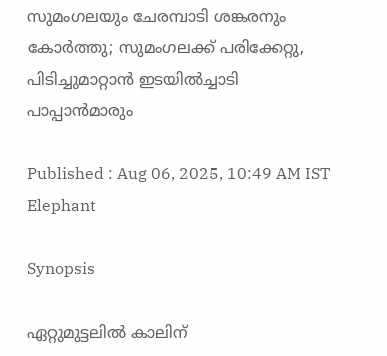സുമംഗലയും ചേരമ്പാടി ശങ്കരനും കോര്‍ത്തു; സുമംഗലക്ക് പരിക്കേറ്റു, പിടിച്ചുമാറ്റാന്‍ ഇടയില്‍ച്ചാടി പാപ്പാന്‍മാരും

Published : Aug 06, 2025, 10:49 AM IST
Elephant

Synopsis

ഏറ്റുമുട്ടലില്‍ കാലിന്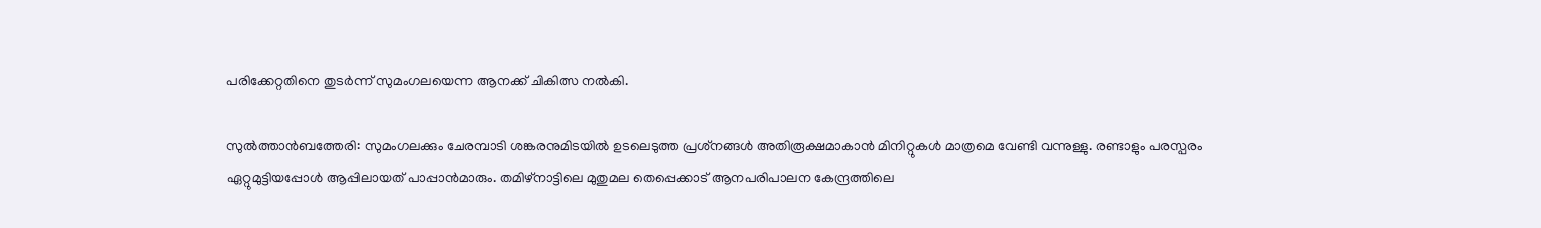പരിക്കേറ്റതിനെ തുടര്‍ന്ന് സുമംഗലയെന്ന ആനക്ക് ചികിത്സ നല്‍കി.

സുല്‍ത്താന്‍ബത്തേരി: സുമംഗലക്കും ചേരമ്പാടി ശങ്കരനുമിടയില്‍ ഉടലെടുത്ത പ്രശ്‌നങ്ങള്‍ അതിരൂക്ഷമാകാന്‍ മിനിറ്റുകള്‍ മാത്രമെ വേണ്ടി വന്നുള്ളു. രണ്ടാളും പരസ്പരം ഏറ്റുമുട്ടിയപ്പോള്‍ ആപ്പിലായത് പാപ്പാന്‍മാരും. തമിഴ്‌നാട്ടിലെ മുതുമല തെപ്പെക്കാട് ആനപരിപാലന കേന്ദ്രത്തിലെ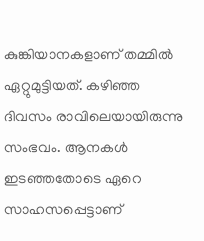കുങ്കിയാനകളാണ് തമ്മില്‍ ഏറ്റുമുട്ടിയത്. കഴിഞ്ഞ ദിവസം രാവിലെയായിരുന്നു സംഭവം. ആനകള്‍ ഇടഞ്ഞതോടെ ഏറെ സാഹസപ്പെട്ടാണ്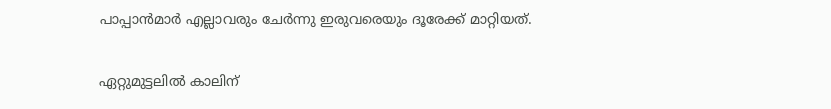പാപ്പാന്‍മാര്‍ എല്ലാവരും ചേര്‍ന്നു ഇരുവരെയും ദൂരേക്ക് മാറ്റിയത്.

ഏറ്റുമുട്ടലില്‍ കാലിന്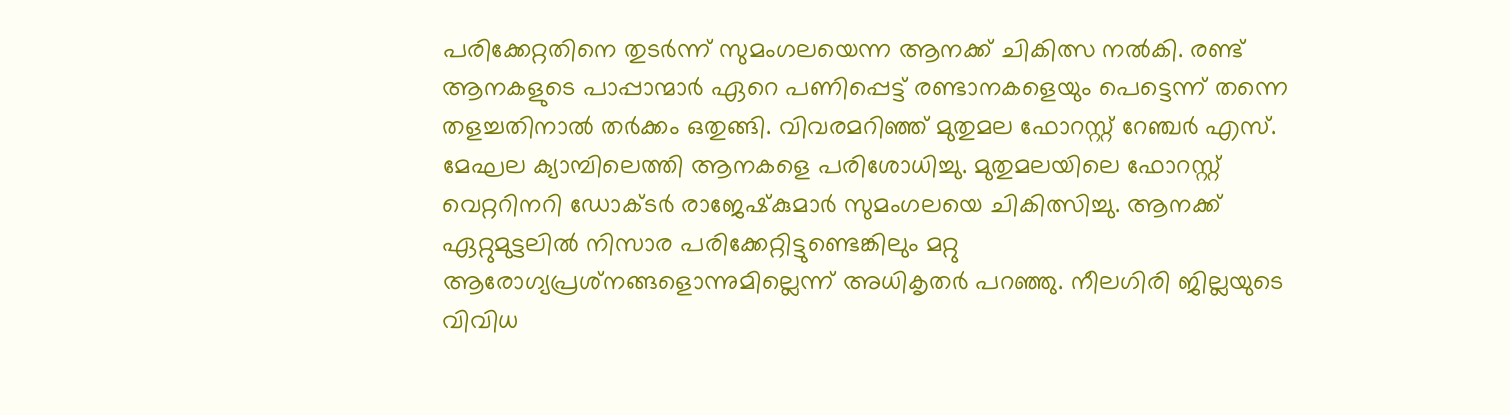പരിക്കേറ്റതിനെ തുടര്‍ന്ന് സുമംഗലയെന്ന ആനക്ക് ചികിത്സ നല്‍കി. രണ്ട് ആനകളുടെ പാപ്പാന്മാര്‍ ഏറെ പണിപ്പെട്ട് രണ്ടാനകളെയും പെട്ടെന്ന് തന്നെ തളച്ചതിനാല്‍ തര്‍ക്കം ഒതുങ്ങി. വിവരമറിഞ്ഞ് മുതുമല ഫോറസ്റ്റ് റേഞ്ചര്‍ എസ്. മേഘല ക്യാമ്പിലെത്തി ആനകളെ പരിശോധിച്ചു. മുതുമലയിലെ ഫോറസ്റ്റ് വെറ്ററിനറി ഡോക്ടര്‍ രാജേഷ്‌കുമാര്‍ സുമംഗലയെ ചികിത്സിച്ചു. ആനക്ക് ഏറ്റുമുട്ടലില്‍ നിസാര പരിക്കേറ്റിട്ടുണ്ടെങ്കിലും മറ്റു ആരോഗ്യപ്രശ്‌നങ്ങളൊന്നുമില്ലെന്ന് അധികൃതര്‍ പറഞ്ഞു. നീലഗിരി ജില്ലയുടെ വിവിധ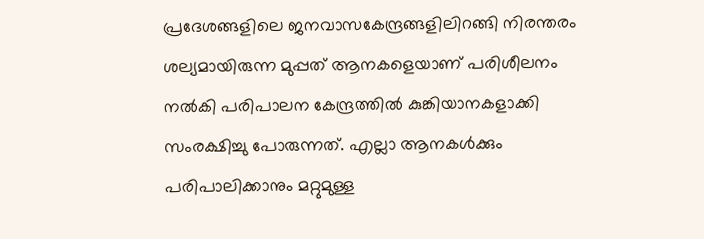പ്രദേശങ്ങളിലെ ജനവാസകേന്ദ്രങ്ങളിലിറങ്ങി നിരന്തരം ശല്യമായിരുന്ന മുപ്പത് ആനകളെയാണ് പരിശീലനം നല്‍കി പരിപാലന കേന്ദ്രത്തില്‍ കുങ്കിയാനകളാക്കി സംരക്ഷിച്ചു പോരുന്നത്. എല്ലാ ആനകള്‍ക്കും പരിപാലിക്കാനും മറ്റുമുള്ള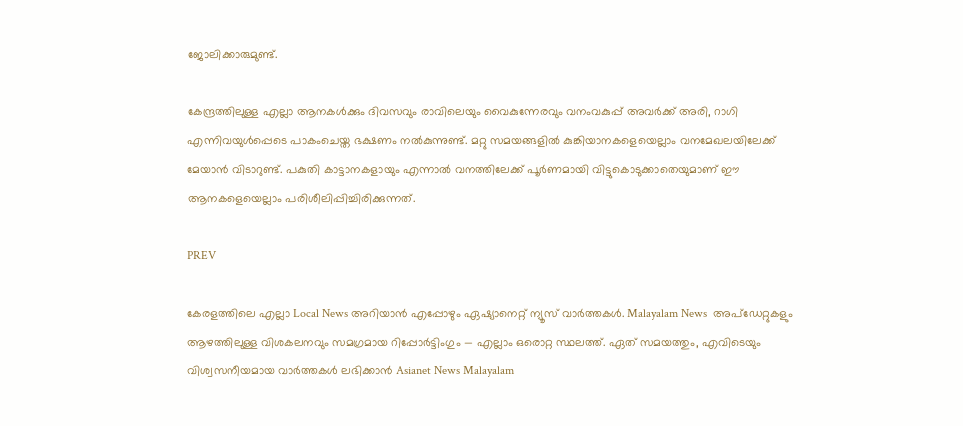ജോലിക്കാരുമുണ്ട്.

കേന്ദ്രത്തിലുള്ള എല്ലാ ആനകള്‍ക്കും ദിവസവും രാവിലെയും വൈകുന്നേരവും വനംവകുപ്പ് അവര്‍ക്ക് അരി, റാഗി എന്നിവയുള്‍പ്പെടെ പാകംചെയ്ത ഭക്ഷണം നല്‍കുന്നുണ്ട്. മറ്റു സമയങ്ങളില്‍ കുങ്കിയാനകളെയെല്ലാം വനമേഖലയിലേക്ക് മേയാന്‍ വിടാറുണ്ട്. പകുതി കാട്ടാനകളായും എന്നാല്‍ വനത്തിലേക്ക് പൂര്‍ണമായി വിട്ടുകൊടുക്കാതെയുമാണ് ഈ ആനകളെയെല്ലാം പരിശീലിപ്പിച്ചിരിക്കുന്നത്.

PREV

കേരളത്തിലെ എല്ലാ Local News അറിയാൻ എപ്പോഴും ഏഷ്യാനെറ്റ് ന്യൂസ് വാർത്തകൾ. Malayalam News  അപ്‌ഡേറ്റുകളും ആഴത്തിലുള്ള വിശകലനവും സമഗ്രമായ റിപ്പോർട്ടിംഗും — എല്ലാം ഒരൊറ്റ സ്ഥലത്ത്. ഏത് സമയത്തും, എവിടെയും വിശ്വസനീയമായ വാർത്തകൾ ലഭിക്കാൻ Asianet News Malayalam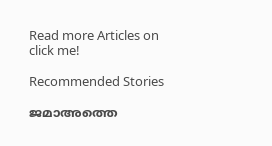Read more Articles on
click me!

Recommended Stories

ജമാഅത്തെ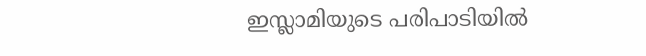ഇസ്ലാമിയുടെ പരിപാടിയിൽ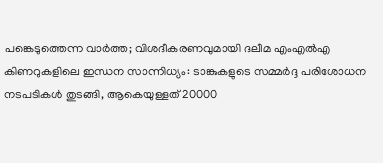പങ്കെടുത്തെന്ന വാർത്ത; വിശദീകരണവുമായി ദലീമ എംഎൽഎ
കിണറുകളിലെ ഇന്ധന സാന്നിധ്യം: ടാങ്കുകളുടെ സമ്മർദ്ദ പരിശോധന നടപടികൾ തുടങ്ങി, ആകെയുള്ളത് 20000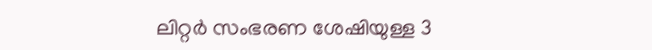ലിറ്റർ സംഭരണ ശേഷിയുള്ള 3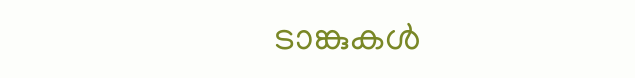ടാങ്കുകൾ